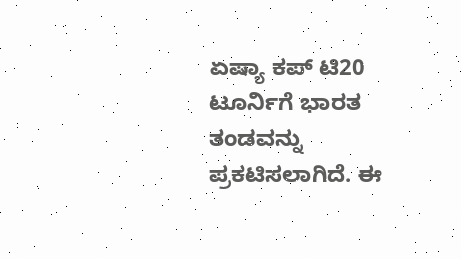ಏಷ್ಯಾ ಕಪ್ ಟಿ20 ಟೂರ್ನಿಗೆ ಭಾರತ ತಂಡವನ್ನು ಪ್ರಕಟಿಸಲಾಗಿದೆ. ಈ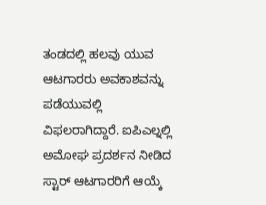ತಂಡದಲ್ಲಿ ಹಲವು ಯುವ ಆಟಗಾರರು ಅವಕಾಶವನ್ನು ಪಡೆಯುವಲ್ಲಿ ವಿಫಲರಾಗಿದ್ದಾರೆ. ಐಪಿಎಲ್ನಲ್ಲಿ ಅಮೋಘ ಪ್ರದರ್ಶನ ನೀಡಿದ ಸ್ಟಾರ್ ಆಟಗಾರರಿಗೆ ಆಯ್ಕೆ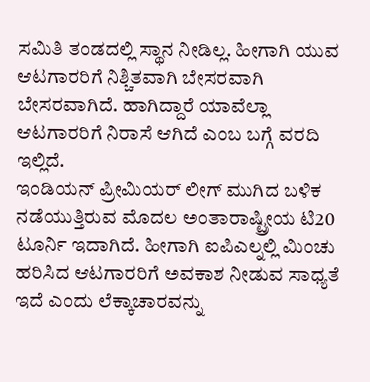ಸಮಿತಿ ತಂಡದಲ್ಲಿ ಸ್ಥಾನ ನೀಡಿಲ್ಲ. ಹೀಗಾಗಿ ಯುವ ಆಟಗಾರರಿಗೆ ನಿಶ್ಚಿತವಾಗಿ ಬೇಸರವಾಗಿ ಬೇಸರವಾಗಿದೆ. ಹಾಗಿದ್ದಾರೆ ಯಾವೆಲ್ಲಾ ಆಟಗಾರರಿಗೆ ನಿರಾಸೆ ಆಗಿದೆ ಎಂಬ ಬಗ್ಗೆ ವರದಿ ಇಲ್ಲಿದೆ.
ಇಂಡಿಯನ್ ಪ್ರೀಮಿಯರ್ ಲೀಗ್ ಮುಗಿದ ಬಳಿಕ ನಡೆಯುತ್ತಿರುವ ಮೊದಲ ಅಂತಾರಾಷ್ಟ್ರೀಯ ಟಿ20 ಟೂರ್ನಿ ಇದಾಗಿದೆ. ಹೀಗಾಗಿ ಐಪಿಎಲ್ನಲ್ಲಿ ಮಿಂಚು ಹರಿಸಿದ ಆಟಗಾರರಿಗೆ ಅವಕಾಶ ನೀಡುವ ಸಾಧ್ಯತೆ ಇದೆ ಎಂದು ಲೆಕ್ಕಾಚಾರವನ್ನು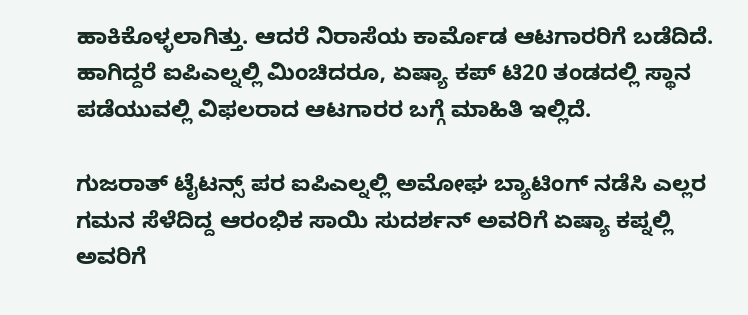ಹಾಕಿಕೊಳ್ಳಲಾಗಿತ್ತು. ಆದರೆ ನಿರಾಸೆಯ ಕಾರ್ಮೊಡ ಆಟಗಾರರಿಗೆ ಬಡೆದಿದೆ. ಹಾಗಿದ್ದರೆ ಐಪಿಎಲ್ನಲ್ಲಿ ಮಿಂಚಿದರೂ, ಏಷ್ಯಾ ಕಪ್ ಟಿ20 ತಂಡದಲ್ಲಿ ಸ್ಥಾನ ಪಡೆಯುವಲ್ಲಿ ವಿಫಲರಾದ ಆಟಗಾರರ ಬಗ್ಗೆ ಮಾಹಿತಿ ಇಲ್ಲಿದೆ.

ಗುಜರಾತ್ ಟೈಟನ್ಸ್ ಪರ ಐಪಿಎಲ್ನಲ್ಲಿ ಅಮೋಘ ಬ್ಯಾಟಿಂಗ್ ನಡೆಸಿ ಎಲ್ಲರ ಗಮನ ಸೆಳೆದಿದ್ದ ಆರಂಭಿಕ ಸಾಯಿ ಸುದರ್ಶನ್ ಅವರಿಗೆ ಏಷ್ಯಾ ಕಪ್ನಲ್ಲಿ ಅವರಿಗೆ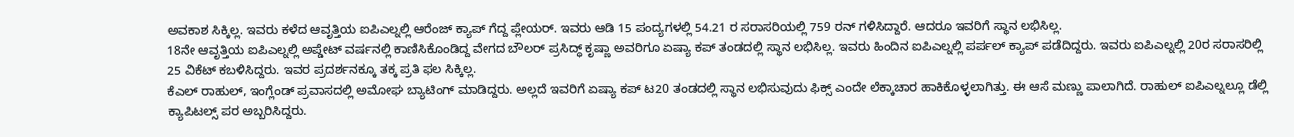ಅವಕಾಶ ಸಿಕ್ಕಿಲ್ಲ. ಇವರು ಕಳೆದ ಆವೃತ್ತಿಯ ಐಪಿಎಲ್ನಲ್ಲಿ ಆರೆಂಜ್ ಕ್ಯಾಪ್ ಗೆದ್ದ ಪ್ಲೇಯರ್. ಇವರು ಆಡಿ 15 ಪಂದ್ಯಗಳಲ್ಲಿ 54.21 ರ ಸರಾಸರಿಯಲ್ಲಿ 759 ರನ್ ಗಳಿಸಿದ್ದಾರೆ. ಆದರೂ ಇವರಿಗೆ ಸ್ಥಾನ ಲಭಿಸಿಲ್ಲ.
18ನೇ ಆವೃತ್ತಿಯ ಐಪಿಎಲ್ನಲ್ಲಿ ಅಪ್ಡೇಟ್ ವರ್ಷನಲ್ಲಿ ಕಾಣಿಸಿಕೊಂಡಿದ್ದ ವೇಗದ ಬೌಲರ್ ಪ್ರಸಿದ್ಧ್ ಕೃಷ್ಣಾ ಅವರಿಗೂ ಏಷ್ಯಾ ಕಪ್ ತಂಡದಲ್ಲಿ ಸ್ಥಾನ ಲಭಿಸಿಲ್ಲ. ಇವರು ಹಿಂದಿನ ಐಪಿಎಲ್ನಲ್ಲಿ ಪರ್ಪಲ್ ಕ್ಯಾಪ್ ಪಡೆದಿದ್ದರು. ಇವರು ಐಪಿಎಲ್ನಲ್ಲಿ 20ರ ಸರಾಸರಿಲ್ಲಿ 25 ವಿಕೆಟ್ ಕಬಳಿಸಿದ್ದರು. ಇವರ ಪ್ರದರ್ಶನಕ್ಕೂ ತಕ್ಕ ಪ್ರತಿ ಫಲ ಸಿಕ್ಕಿಲ್ಲ.
ಕೆಎಲ್ ರಾಹುಲ್, ಇಂಗ್ಲೆಂಡ್ ಪ್ರವಾಸದಲ್ಲಿ ಅಮೋಘ ಬ್ಯಾಟಿಂಗ್ ಮಾಡಿದ್ದರು. ಅಲ್ಲದೆ ಇವರಿಗೆ ಏಷ್ಯಾ ಕಪ್ ಟ20 ತಂಡದಲ್ಲಿ ಸ್ಥಾನ ಲಭಿಸುವುದು ಫಿಕ್ಸ್ ಎಂದೇ ಲೆಕ್ಕಾಚಾರ ಹಾಕಿಕೊಳ್ಳಲಾಗಿತ್ತು. ಈ ಆಸೆ ಮಣ್ಣು ಪಾಲಾಗಿದೆ. ರಾಹುಲ್ ಐಪಿಎಲ್ನಲ್ಲೂ ಡೆಲ್ಲಿ ಕ್ಯಾಪಿಟಲ್ಸ್ ಪರ ಅಬ್ಬರಿಸಿದ್ದರು.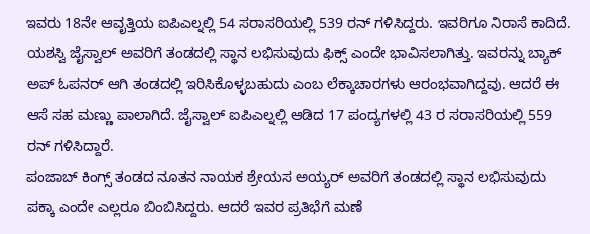ಇವರು 18ನೇ ಆವೃತ್ತಿಯ ಐಪಿಎಲ್ನಲ್ಲಿ 54 ಸರಾಸರಿಯಲ್ಲಿ 539 ರನ್ ಗಳಿಸಿದ್ದರು. ಇವರಿಗೂ ನಿರಾಸೆ ಕಾದಿದೆ.
ಯಶಸ್ವಿ ಜೈಸ್ವಾಲ್ ಅವರಿಗೆ ತಂಡದಲ್ಲಿ ಸ್ಥಾನ ಲಭಿಸುವುದು ಫಿಕ್ಸ್ ಎಂದೇ ಭಾವಿಸಲಾಗಿತ್ತು. ಇವರನ್ನು ಬ್ಯಾಕ್ ಅಪ್ ಓಪನರ್ ಆಗಿ ತಂಡದಲ್ಲಿ ಇರಿಸಿಕೊಳ್ಳಬಹುದು ಎಂಬ ಲೆಕ್ಕಾಚಾರಗಳು ಆರಂಭವಾಗಿದ್ದವು. ಆದರೆ ಈ ಆಸೆ ಸಹ ಮಣ್ಣು ಪಾಲಾಗಿದೆ. ಜೈಸ್ವಾಲ್ ಐಪಿಎಲ್ನಲ್ಲಿ ಆಡಿದ 17 ಪಂದ್ಯಗಳಲ್ಲಿ 43 ರ ಸರಾಸರಿಯಲ್ಲಿ 559 ರನ್ ಗಳಿಸಿದ್ದಾರೆ.
ಪಂಜಾಬ್ ಕಿಂಗ್ಸ್ ತಂಡದ ನೂತನ ನಾಯಕ ಶ್ರೇಯಸ ಅಯ್ಯರ್ ಅವರಿಗೆ ತಂಡದಲ್ಲಿ ಸ್ಥಾನ ಲಭಿಸುವುದು ಪಕ್ಕಾ ಎಂದೇ ಎಲ್ಲರೂ ಬಿಂಬಿಸಿದ್ದರು. ಆದರೆ ಇವರ ಪ್ರತಿಭೆಗೆ ಮಣೆ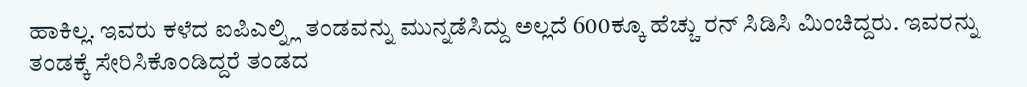ಹಾಕಿಲ್ಲ. ಇವರು ಕಳೆದ ಐಪಿಎಲ್ನ್ಲಿ ತಂಡವನ್ನು ಮುನ್ನಡೆಸಿದ್ದು ಅಲ್ಲದೆ 600ಕ್ಕೂ ಹೆಚ್ಚು ರನ್ ಸಿಡಿಸಿ ಮಿಂಚಿದ್ದರು. ಇವರನ್ನು ತಂಡಕ್ಕೆ ಸೇರಿಸಿಕೊಂಡಿದ್ದರೆ ತಂಡದ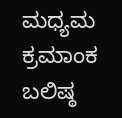ಮಧ್ಯಮ ಕ್ರಮಾಂಕ ಬಲಿಷ್ಠ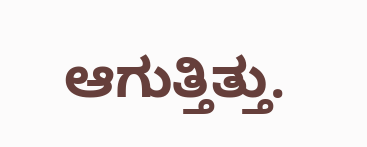ಆಗುತ್ತಿತ್ತು.